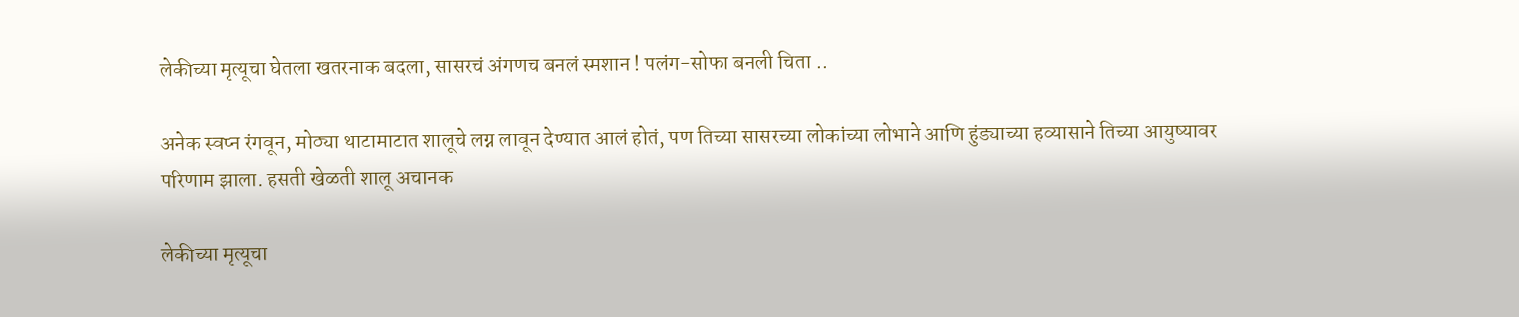लेकीच्या मृत्यूचा घेतला खतरनाक बदला, सासरचं अंगणच बनलं स्मशान ! पलंग-सोफा बनली चिता ..

अनेक स्वप्न रंगवून, मोठ्या थाटामाटात शालूचे लग्न लावून देण्यात आलं होतं, पण तिच्या सासरच्या लोकांच्या लोभाने आणि हुंड्याच्या हव्यासाने तिच्या आयुष्यावर परिणाम झाला. हसती खेळती शालू अचानक

लेकीच्या मृत्यूचा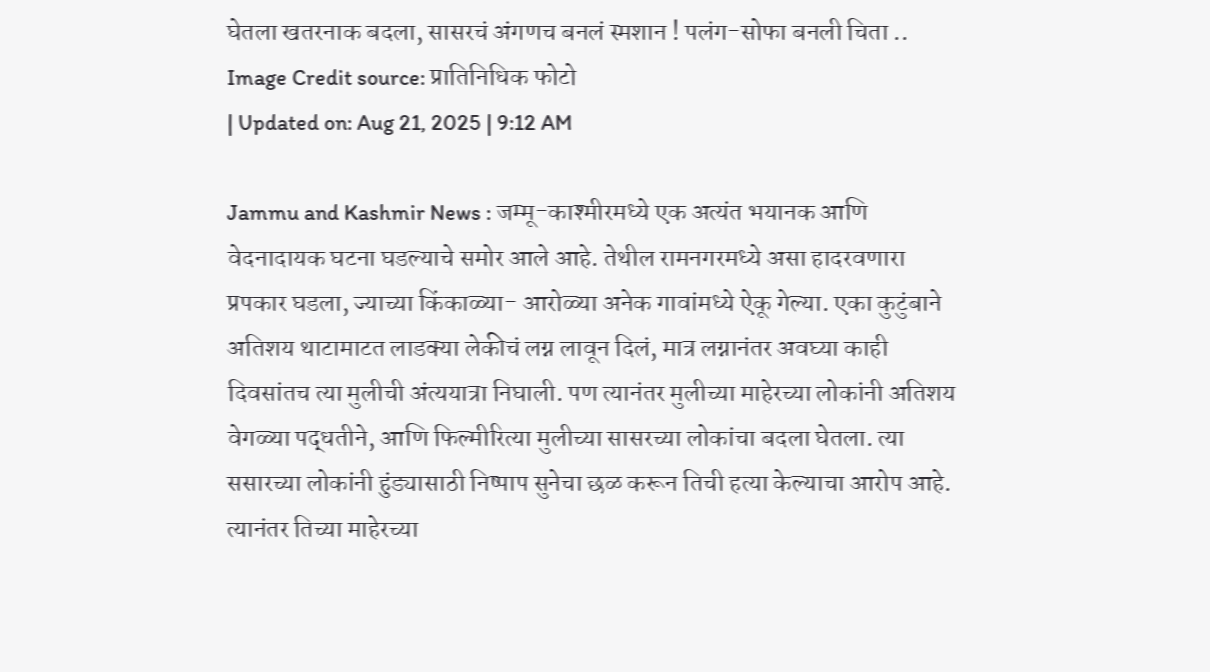घेतला खतरनाक बदला, सासरचं अंगणच बनलं स्मशान ! पलंग-सोफा बनली चिता ..
Image Credit source: प्रातिनिधिक फोटो
| Updated on: Aug 21, 2025 | 9:12 AM

Jammu and Kashmir News : जम्मू-काश्मीरमध्ये एक अत्यंत भयानक आणि वेदनादायक घटना घडल्याचे समोर आले आहे. तेथील रामनगरमध्ये असा हादरवणारा प्रपकार घडला, ज्याच्या किंकाळ्या- आरोळ्या अनेक गावांमध्ये ऐकू गेल्या. एका कुटुंबाने अतिशय थाटामाटत लाडक्या लेकीचं लग्न लावून दिलं, मात्र लग्नानंतर अवघ्या काही दिवसांतच त्या मुलीची अंत्ययात्रा निघाली. पण त्यानंतर मुलीच्या माहेरच्या लोकांनी अतिशय वेगळ्या पद्धतीने, आणि फिल्मीरित्या मुलीच्या सासरच्या लोकांचा बदला घेतला. त्या ससारच्या लोकांनी हुंड्यासाठी निष्पाप सुनेचा छळ करून तिची हत्या केल्याचा आरोप आहे. त्यानंतर तिच्या माहेरच्या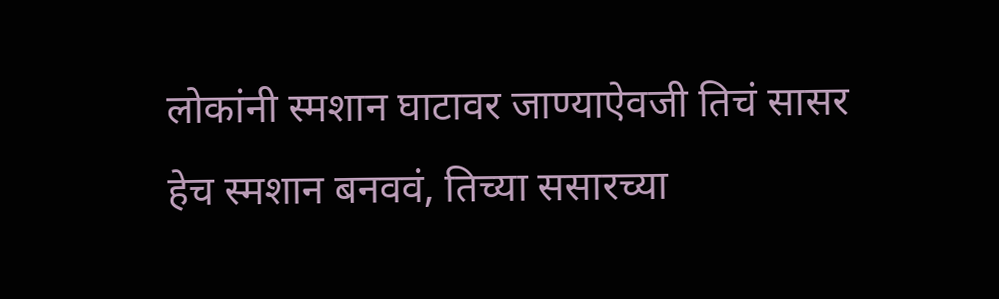लोकांनी स्मशान घाटावर जाण्याऐवजी तिचं सासर हेच स्मशान बनववं, तिच्या ससारच्या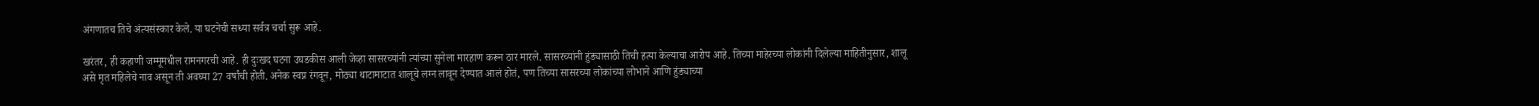अंगणातच तिचे अंत्यसंस्कार केले. या घटनेची सध्या सर्वत्र चर्चा सुरू आहे.

खरंतर, ही कहाणी जम्मूमधील रामनगरची आहे. ही दुःखद घटना उघडकीस आली जेव्हा सासरच्यांनी त्यांच्या सुनेला मारहाण करून ठार मारले. सासरच्यांनी हुंड्यासाठी तिची हत्या केल्याचा आरोप आहे. तिच्या माहेरच्या लोकांनी दिलेल्या माहितीनुसार, शालू असे मृत महिलेचे नाव असून ती अवघ्या 27 वर्षांची होती. अनेक स्वप्न रंगवून, मोठ्या थाटामाटात शालूचे लग्न लावून देण्यात आलं होतं, पण तिच्या सासरच्या लोकांच्या लोभाने आणि हुंड्याच्या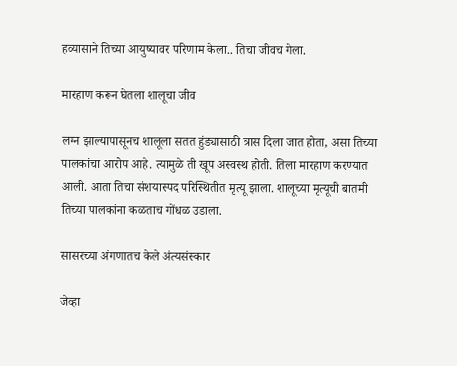हव्यासाने तिच्या आयुष्यावर परिणाम केला.. तिचा जीवच गेला.

मारहाण करून घेतला शालूचा जीव

लग्न झाल्यापासूनच शालूला सतत हुंड्यासाठी त्रास दिला जात होता, असा तिच्या पालकांचा आरोप आहे. त्यामुळे ती खूप अस्वस्थ होती. तिला मारहाण करण्यात आली. आता तिचा संशयास्पद परिस्थितीत मृत्यू झाला. शालूच्या मृत्यूची बातमी तिच्या पालकांना कळताच गोंधळ उडाला.

सासरच्या अंगणातच केले अंत्यसंस्कार

जेव्हा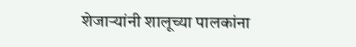शेजाऱ्यांनी शालूच्या पालकांना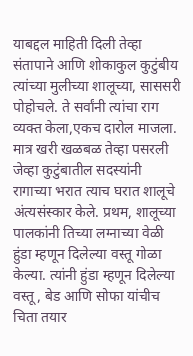याबद्दल माहिती दिली तेव्हा संतापाने आणि शोकाकुल कुटुंबीय त्यांच्या मुलीच्या शालूच्या, साससरी पोहोचले. ते सर्वांनी त्यांचा राग व्यक्त केला,एकच दारोल माजला. मात्र खरी खळबळ तेव्हा पसरली जेव्हा कुटुंबातील सदस्यांनी रागाच्या भरात त्याच घरात शालूचे अंत्यसंस्कार केले. प्रथम, शालूच्या पालकांनी तिच्या लग्नाच्या वेळी हुंडा म्हणून दिलेल्या वस्तू गोळा केल्या. त्यांनी हुंडा म्हणून दिलेल्या वस्तू, बेड आणि सोफा यांचीच चिता तयार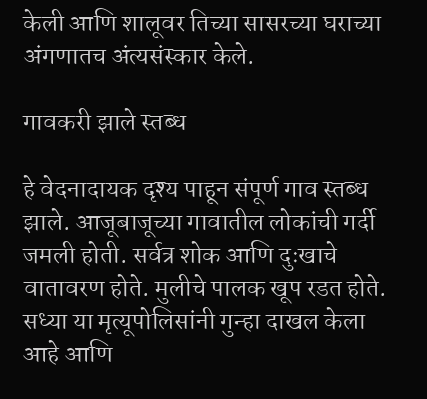केली आणि शालूवर तिच्या सासरच्या घराच्या अंगणातच अंत्यसंस्कार केले.

गावकरी झाले स्तब्ध

हे वेदनादायक दृश्य पाहून संपूर्ण गाव स्तब्ध झाले. आजूबाजूच्या गावातील लोकांची गर्दी जमली होती. सर्वत्र शोक आणि दुःखाचे वातावरण होते. मुलीचे पालक खूप रडत होते. सध्या या मृत्यूपोलिसांनी गुन्हा दाखल केला आहे आणि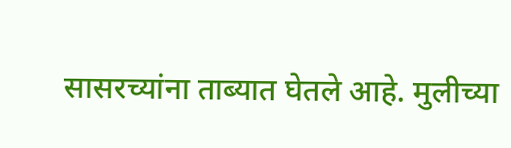सासरच्यांना ताब्यात घेतले आहे. मुलीच्या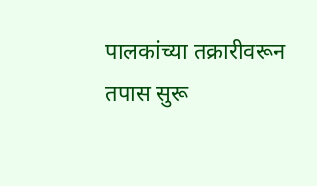पालकांच्या तक्रारीवरून तपास सुरू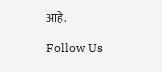आहे.

Follow Us